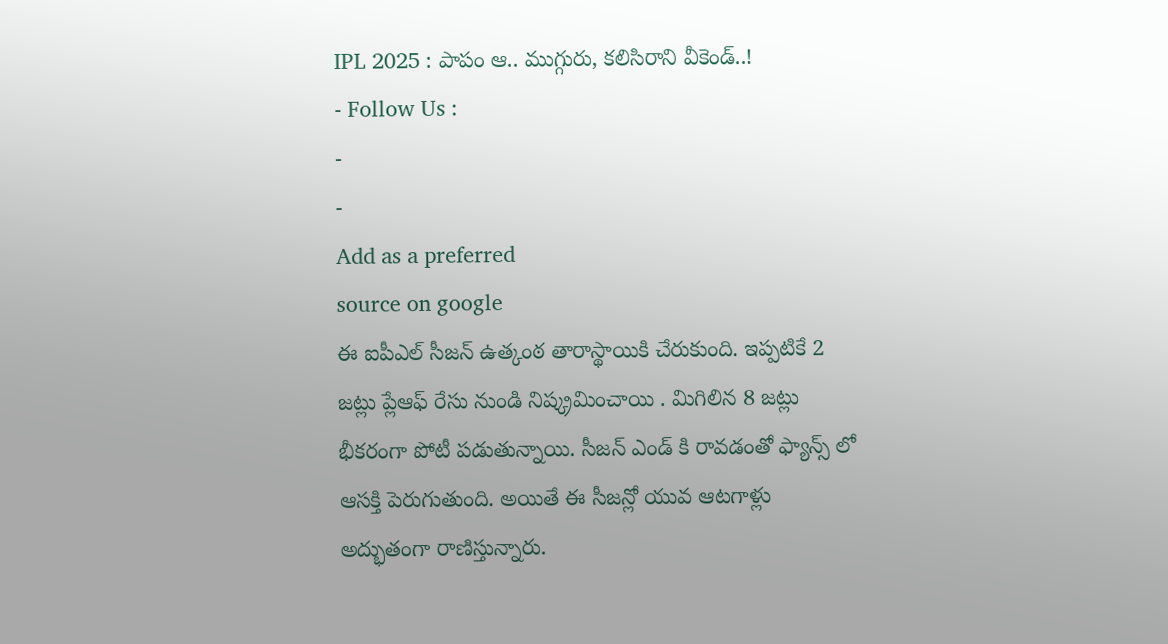IPL 2025 : పాపం ఆ.. ముగ్గురు, కలిసిరాని వీకెండ్..!
- Follow Us :
-
-
Add as a preferred
source on google
ఈ ఐపీఎల్ సీజన్ ఉత్కంఠ తారాస్థాయికి చేరుకుంది. ఇప్పటికే 2 జట్లు ప్లేఆఫ్ రేసు నుండి నిష్క్రమించాయి . మిగిలిన 8 జట్లు భీకరంగా పోటీ పడుతున్నాయి. సీజన్ ఎండ్ కి రావడంతో ఫ్యాన్స్ లో ఆసక్తి పెరుగుతుంది. అయితే ఈ సీజన్లో యువ ఆటగాళ్లు అద్భుతంగా రాణిస్తున్నారు.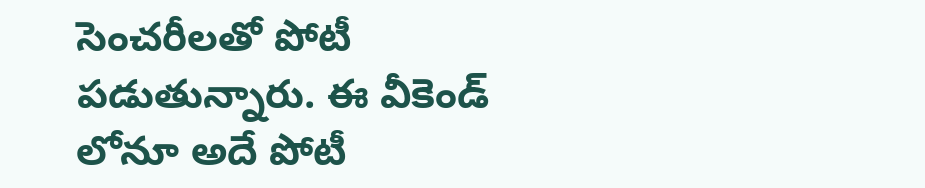సెంచరీలతో పోటీ పడుతున్నారు. ఈ వీకెండ్ లోనూ అదే పోటీ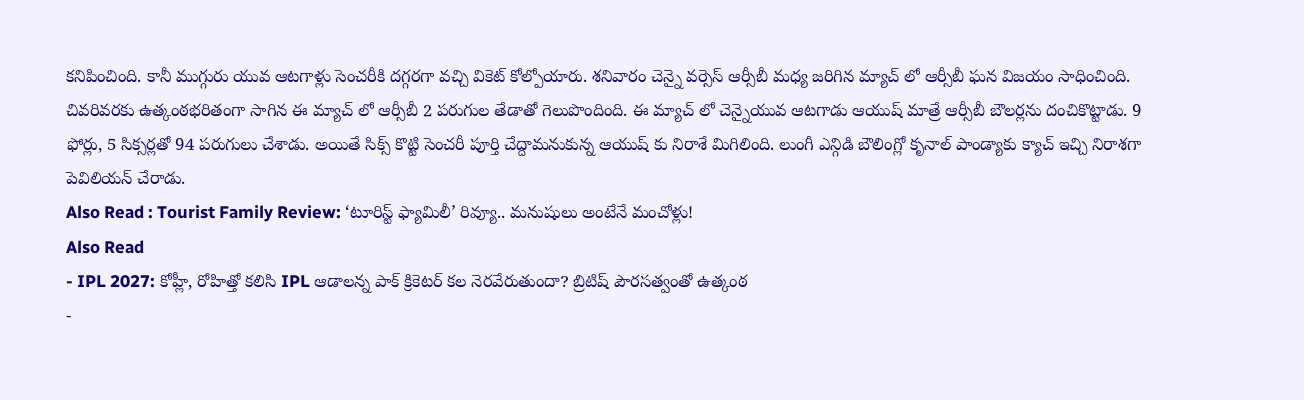కనిపించింది. కానీ ముగ్గురు యువ ఆటగాళ్లు సెంచరీకి దగ్గరగా వచ్చి వికెట్ కోల్పోయారు. శనివారం చెన్నై వర్సెస్ ఆర్సీబీ మధ్య జరిగిన మ్యాచ్ లో ఆర్సీబీ ఘన విజయం సాధించింది. చివరివరకు ఉత్కంఠభరితంగా సాగిన ఈ మ్యాచ్ లో ఆర్సీబీ 2 పరుగుల తేడాతో గెలుపొందింది. ఈ మ్యాచ్ లో చెన్నైయువ ఆటగాడు ఆయుష్ మాత్రే ఆర్సీబీ బౌలర్లను దంచికొట్టాడు. 9 ఫోర్లు, 5 సిక్సర్లతో 94 పరుగులు చేశాడు. అయితే సిక్స్ కొట్టి సెంచరీ పూర్తి చేద్దామనుకున్న ఆయుష్ కు నిరాశే మిగిలింది. లుంగీ ఎన్గిడి బౌలింగ్లో కృనాల్ పాండ్యాకు క్యాచ్ ఇచ్చి నిరాశగా పెవిలియన్ చేరాడు.
Also Read : Tourist Family Review: ‘టూరిస్ట్ ఫ్యామిలీ’ రివ్యూ.. మనుషులు అంటేనే మంచోళ్లు!
Also Read
- IPL 2027: కోహ్లీ, రోహిత్తో కలిసి IPL ఆడాలన్న పాక్ క్రికెటర్ కల నెరవేరుతుందా? బ్రిటిష్ పౌరసత్వంతో ఉత్కంఠ
-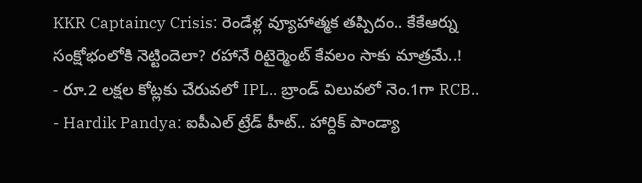KKR Captaincy Crisis: రెండేళ్ల వ్యూహాత్మక తప్పిదం.. కేకేఆర్ను సంక్షోభంలోకి నెట్టిందెలా? రహానే రిటైర్మెంట్ కేవలం సాకు మాత్రమే..!
- రూ.2 లక్షల కోట్లకు చేరువలో IPL.. బ్రాండ్ విలువలో నెం.1గా RCB..
- Hardik Pandya: ఐపీఎల్ ట్రేడ్ హీట్.. హార్దిక్ పాండ్యా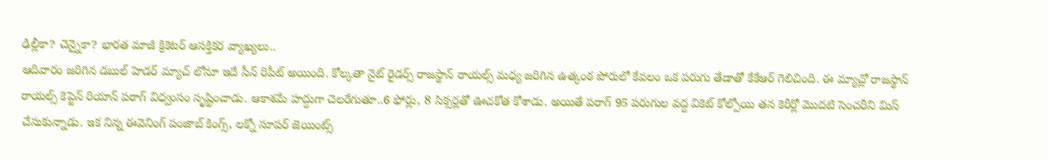ఢిల్లీకా? చెన్నైకా? భారత మాజీ క్రికెటర్ ఆసక్తికర వ్యాఖ్యలు..
ఆదివారం జరిగిన డబుల్ హెడర్ మ్యాచ్ లోనూ ఇదే సీన్ రిపీట్ అయింది. కోల్కతా నైట్ రైడర్స్ రాజస్థాన్ రాయల్స్ మధ్య జరిగిన ఉత్కంఠ పోరులో కేవలం ఒక పరుగు తేడాతో కేకేఆర్ గెలిచింది. ఈ మ్యాచ్లో రాజస్థాన్ రాయల్స్ కెప్టెన్ రియాన్ పరాగ్ విధ్వంసం సృష్టించాడు. ఆకాశమే హద్దుగా చెలరేగుతూ..6 ఫోర్లు, 8 సిక్సర్లతో ఊచకోత కోశాడు. అయితే పరాగ్ 95 పరుగుల వద్ద వికెట్ కోల్పోయి తన కెరీర్లో మొదటి సెంచరీని మిస్ చేసుకున్నాడు. ఇక నిన్న ఈవెనింగ్ పంజాబ్ కింగ్స్, లక్నో సూపర్ జెయింట్స్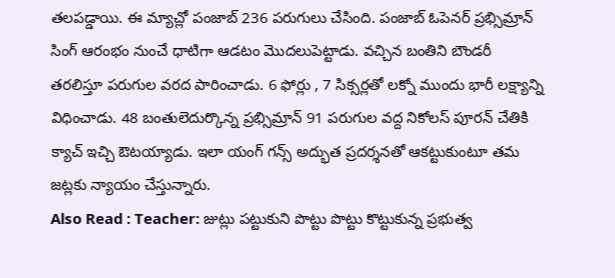తలపడ్డాయి. ఈ మ్యాచ్లో పంజాబ్ 236 పరుగులు చేసింది. పంజాబ్ ఓపెనర్ ప్రభ్సిమ్రాన్ సింగ్ ఆరంభం నుంచే ధాటిగా ఆడటం మొదలుపెట్టాడు. వచ్చిన బంతిని బౌండరీ తరలిస్తూ పరుగుల వరద పారించాడు. 6 ఫోర్లు , 7 సిక్సర్లతో లక్నో ముందు భారీ లక్ష్యాన్ని విధించాడు. 48 బంతులెదుర్కొన్న ప్రభ్సిమ్రాన్ 91 పరుగుల వద్ద నికోలస్ పూరన్ చేతికి క్యాచ్ ఇచ్చి ఔటయ్యాడు. ఇలా యంగ్ గన్స్ అద్భుత ప్రదర్శనతో ఆకట్టుకుంటూ తమ జట్లకు న్యాయం చేస్తున్నారు.
Also Read : Teacher: జుట్లు పట్టుకుని పొట్టు పొట్టు కొట్టుకున్న ప్రభుత్వ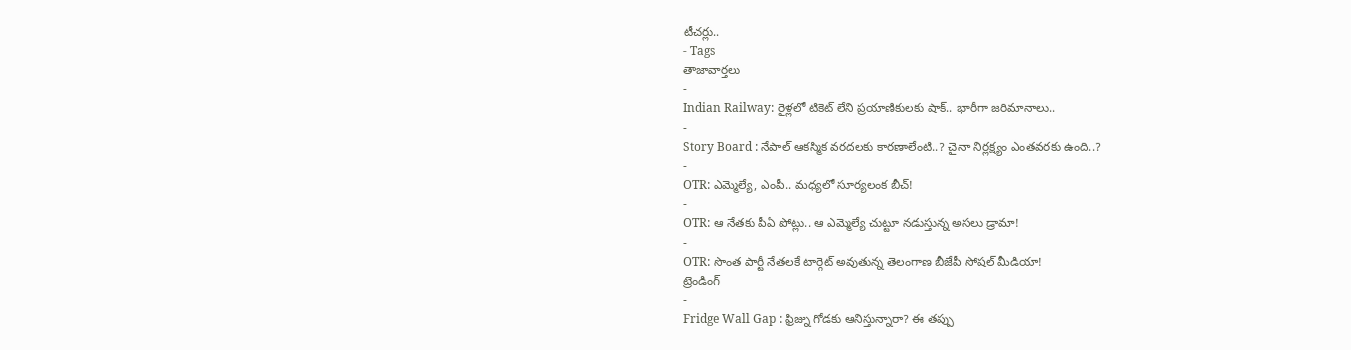టీచర్లు..
- Tags
తాజావార్తలు
-
Indian Railway: రైళ్లలో టికెట్ లేని ప్రయాణికులకు షాక్.. భారీగా జరిమానాలు..
-
Story Board : నేపాల్ ఆకస్మిక వరదలకు కారణాలేంటి..? చైనా నిర్లక్ష్యం ఎంతవరకు ఉంది..?
-
OTR: ఎమ్మెల్యే, ఎంపీ.. మధ్యలో సూర్యలంక బీచ్!
-
OTR: ఆ నేతకు పీఏ పోట్లు.. ఆ ఎమ్మెల్యే చుట్టూ నడుస్తున్న అసలు డ్రామా!
-
OTR: సొంత పార్టీ నేతలకే టార్గెట్ అవుతున్న తెలంగాణ బీజేపీ సోషల్ మీడియా!
ట్రెండింగ్
-
Fridge Wall Gap : ఫ్రిజ్ను గోడకు ఆనిస్తున్నారా? ఈ తప్పు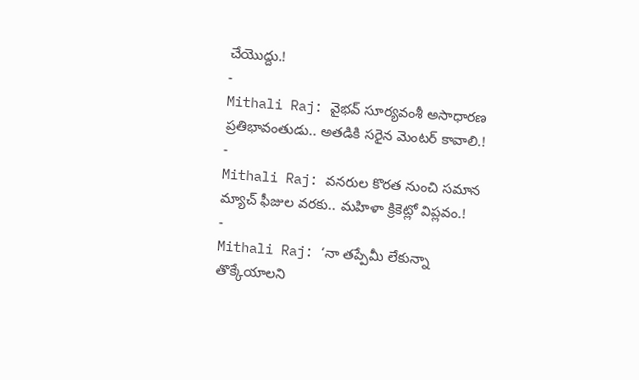చేయొద్దు.!
-
Mithali Raj: వైభవ్ సూర్యవంశీ అసాధారణ ప్రతిభావంతుడు.. అతడికి సరైన మెంటర్ కావాలి.!
-
Mithali Raj: వనరుల కొరత నుంచి సమాన మ్యాచ్ ఫీజుల వరకు.. మహిళా క్రికెట్లో విప్లవం.!
-
Mithali Raj: ‘నా తప్పేమీ లేకున్నా తొక్కేయాలని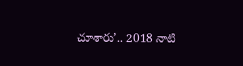చూశారు’.. 2018 నాటి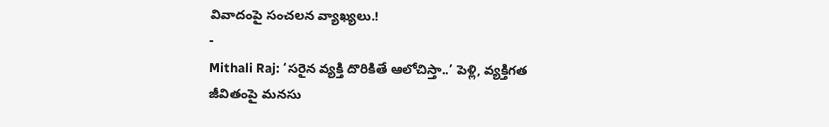వివాదంపై సంచలన వ్యాఖ్యలు.!
-
Mithali Raj: ‘సరైన వ్యక్తి దొరికితే ఆలోచిస్తా..’ పెళ్లి, వ్యక్తిగత జీవితంపై మనసు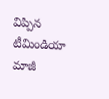విప్పిన టీమిండియా మాజీ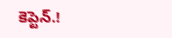కెప్టెన్.!